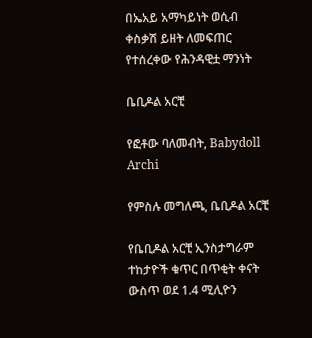በኤአይ አማካይነት ወሲብ ቀስቃሽ ይዘት ለመፍጠር የተሰረቀው የሕንዳዊቷ ማንነት

ቤቢዶል አርቺ

የፎቶው ባለመብት, Babydoll Archi

የምስሉ መግለጫ, ቤቢዶል አርቺ

የቤቢዶል አርቺ ኢንስታግራም ተከታዮች ቁጥር በጥቂት ቀናት ውስጥ ወደ 1.4 ሚሊዮን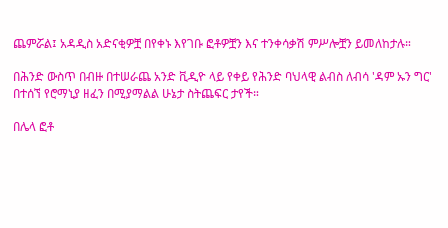ጨምሯል፤ አዳዲስ አድናቂዎቿ በየቀኑ እየገቡ ፎቶዎቿን እና ተንቀሳቃሽ ምሥሎቿን ይመለከታሉ።

በሕንድ ውስጥ በብዙ በተሠራጨ አንድ ቪዲዮ ላይ የቀይ የሕንድ ባህላዊ ልብስ ለብሳ 'ዳም ኡን ግር' በተሰኘ የሮማኒያ ዘፈን በሚያማልል ሁኔታ ስትጨፍር ታየች።

በሌላ ፎቶ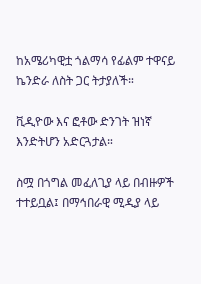ከአሜሪካዊቷ ጎልማሳ የፊልም ተዋናይ ኬንድራ ለስት ጋር ትታያለች።

ቪዲዮው እና ፎቶው ድንገት ዝነኛ እንድትሆን አድርጓታል።

ስሟ በጎግል መፈለጊያ ላይ በብዙዎች ተተይቧል፤ በማኅበራዊ ሚዲያ ላይ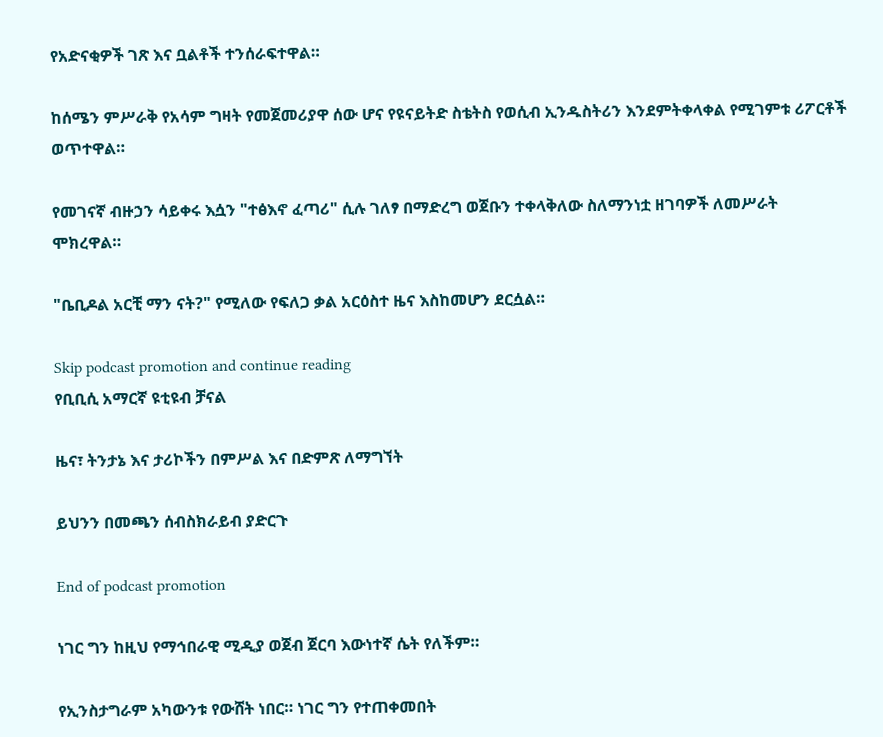የአድናቂዎች ገጽ እና ቧልቶች ተንሰራፍተዋል።

ከሰሜን ምሥራቅ የአሳም ግዛት የመጀመሪያዋ ሰው ሆና የዩናይትድ ስቴትስ የወሲብ ኢንዱስትሪን እንደምትቀላቀል የሚገምቱ ሪፖርቶች ወጥተዋል።

የመገናኛ ብዙኃን ሳይቀሩ እሷን "ተፅእኖ ፈጣሪ" ሲሉ ገለፃ በማድረግ ወጀቡን ተቀላቅለው ስለማንነቷ ዘገባዎች ለመሥራት ሞክረዋል።

"ቤቢዶል አርቺ ማን ናት?" የሚለው የፍለጋ ቃል አርዕስተ ዜና እስከመሆን ደርሷል።

Skip podcast promotion and continue reading
የቢቢሲ አማርኛ ዩቲዩብ ቻናል

ዜና፣ ትንታኔ እና ታሪኮችን በምሥል እና በድምጽ ለማግኘት

ይህንን በመጫን ሰብስክራይብ ያድርጉ

End of podcast promotion

ነገር ግን ከዚህ የማኅበራዊ ሚዲያ ወጀብ ጀርባ እውነተኛ ሴት የለችም።

የኢንስታግራም አካውንቱ የውሸት ነበር። ነገር ግን የተጠቀመበት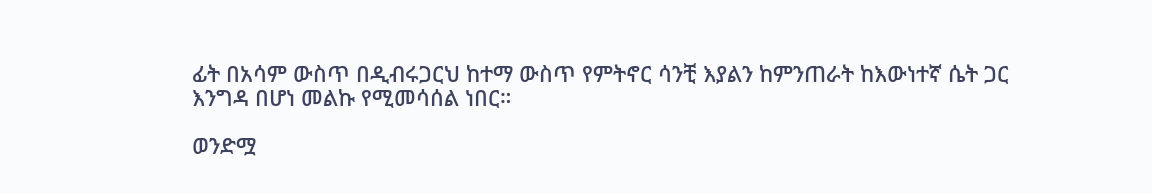ፊት በአሳም ውስጥ በዲብሩጋርህ ከተማ ውስጥ የምትኖር ሳንቺ እያልን ከምንጠራት ከእውነተኛ ሴት ጋር እንግዳ በሆነ መልኩ የሚመሳሰል ነበር።

ወንድሟ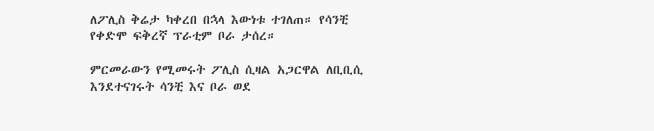ለፖሊስ ቅሬታ ካቀረበ በኋላ እውነቱ ተገለጠ። የሳንቺ የቀድሞ ፍቅረኛ ፕራቲም ቦራ ታሰረ።

ምርመራውን የሚመሩት ፖሊስ ሲዛል አጋርዋል ለቢቢሲ እንደተናገሩት ሳንቺ እና ቦራ ወደ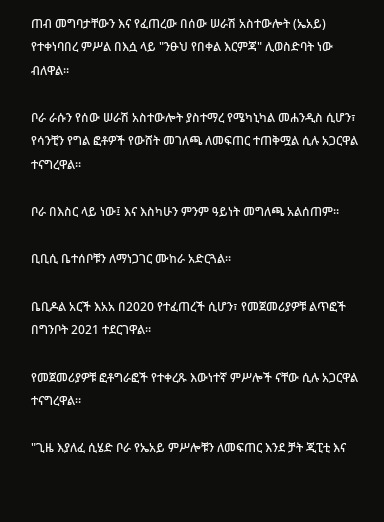ጠብ መግባታቸውን እና የፈጠረው በሰው ሠራሽ አስተውሎት (ኤአይ) የተቀነባበረ ምሥል በእሷ ላይ "ንፁህ የበቀል እርምጃ" ሊወስድባት ነው ብለዋል።

ቦራ ራሱን የሰው ሠራሽ አስተውሎት ያስተማረ የሜካኒካል መሐንዲስ ሲሆን፣ የሳንቺን የግል ፎቶዎች የውሸት መገለጫ ለመፍጠር ተጠቅሟል ሲሉ አጋርዋል ተናግረዋል።

ቦራ በእስር ላይ ነው፤ እና እስካሁን ምንም ዓይነት መግለጫ አልሰጠም።

ቢቢሲ ቤተሰቦቹን ለማነጋገር ሙከራ አድርጓል።

ቤቢዶል አርች እአአ በ2020 የተፈጠረች ሲሆን፣ የመጀመሪያዎቹ ልጥፎች በግንቦት 2021 ተደርገዋል።

የመጀመሪያዎቹ ፎቶግራፎች የተቀረጹ እውነተኛ ምሥሎች ናቸው ሲሉ አጋርዋል ተናግረዋል።

"ጊዜ እያለፈ ሲሄድ ቦራ የኤአይ ምሥሎቹን ለመፍጠር እንደ ቻት ጂፒቲ እና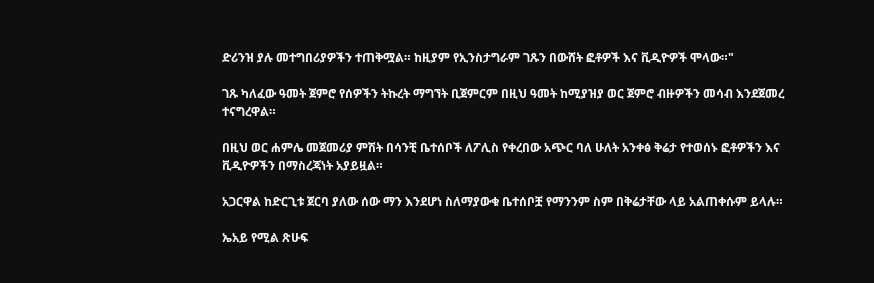ድሪንዝ ያሉ መተግበሪያዎችን ተጠቅሟል። ከዚያም የኢንስታግራም ገጹን በውሸት ፎቶዎች እና ቪዲዮዎች ሞላው።"

ገጹ ካለፈው ዓመት ጀምሮ የሰዎችን ትኩረት ማግኘት ቢጀምርም በዚህ ዓመት ከሚያዝያ ወር ጀምሮ ብዙዎችን መሳብ እንደጀመረ ተናግረዋል።

በዚህ ወር ሐምሌ መጀመሪያ ምሽት በሳንቺ ቤተሰቦች ለፖሊስ የቀረበው አጭር ባለ ሁለት አንቀፅ ቅሬታ የተወሰኑ ፎቶዎችን እና ቪዲዮዎችን በማስረጃነት አያይዟል።

አጋርዋል ከድርጊቱ ጀርባ ያለው ሰው ማን እንደሆነ ስለማያውቁ ቤተሰቦቿ የማንንም ስም በቅሬታቸው ላይ አልጠቀሱም ይላሉ።

ኤአይ የሚል ጽሁፍ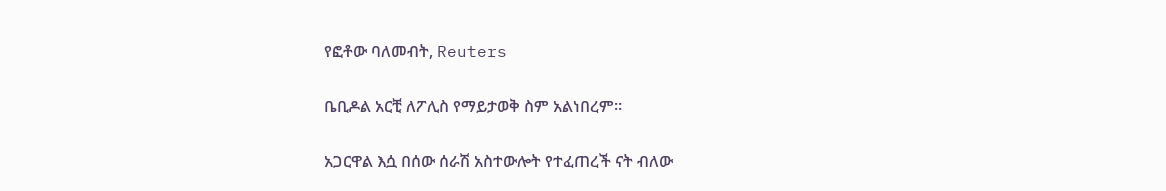የፎቶው ባለመብት, Reuters

ቤቢዶል አርቺ ለፖሊስ የማይታወቅ ስም አልነበረም።

አጋርዋል እሷ በሰው ሰራሽ አስተውሎት የተፈጠረች ናት ብለው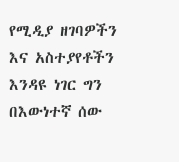የሚዲያ ዘገባዎችን እና አስተያየቶችን እንዳዩ ነገር ግን በእውነተኛ ሰው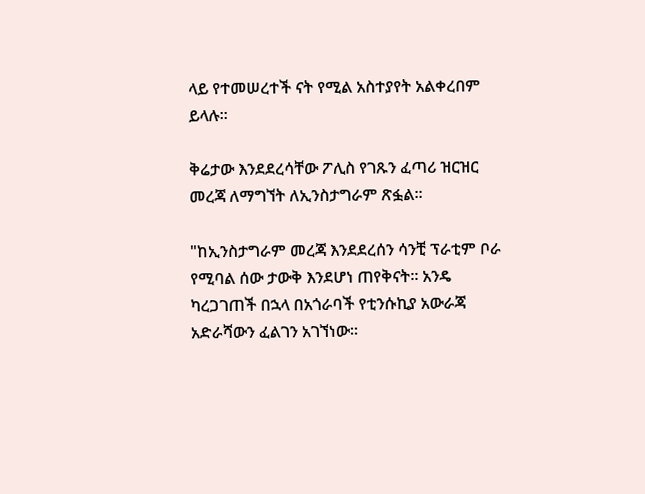ላይ የተመሠረተች ናት የሚል አስተያየት አልቀረበም ይላሉ።

ቅሬታው እንደደረሳቸው ፖሊስ የገጹን ፈጣሪ ዝርዝር መረጃ ለማግኘት ለኢንስታግራም ጽፏል።

"ከኢንስታግራም መረጃ እንደደረሰን ሳንቺ ፕራቲም ቦራ የሚባል ሰው ታውቅ እንደሆነ ጠየቅናት። አንዴ ካረጋገጠች በኋላ በአጎራባች የቲንሱኪያ አውራጃ አድራሻውን ፈልገን አገኘነው።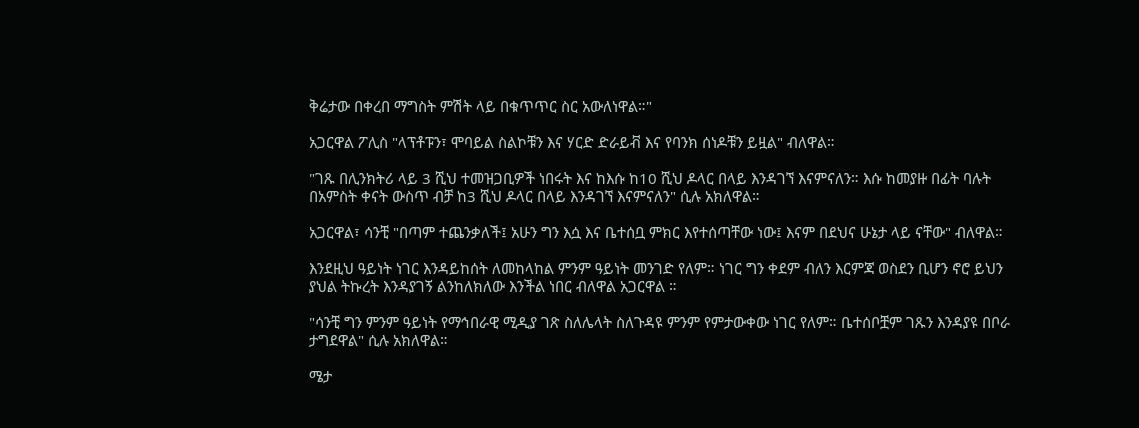ቅሬታው በቀረበ ማግስት ምሽት ላይ በቁጥጥር ስር አውለነዋል።"

አጋርዋል ፖሊስ "ላፕቶፑን፣ ሞባይል ስልኮቹን እና ሃርድ ድራይቭ እና የባንክ ሰነዶቹን ይዟል" ብለዋል።

"ገጹ በሊንክትሪ ላይ 3 ሺህ ተመዝጋቢዎች ነበሩት እና ከእሱ ከ10 ሺህ ዶላር በላይ እንዳገኘ እናምናለን። እሱ ከመያዙ በፊት ባሉት በአምስት ቀናት ውስጥ ብቻ ከ3 ሺህ ዶላር በላይ እንዳገኘ እናምናለን" ሲሉ አክለዋል።

አጋርዋል፣ ሳንቺ "በጣም ተጨንቃለች፤ አሁን ግን እሷ እና ቤተሰቧ ምክር እየተሰጣቸው ነው፤ እናም በደህና ሁኔታ ላይ ናቸው" ብለዋል።

እንደዚህ ዓይነት ነገር እንዳይከሰት ለመከላከል ምንም ዓይነት መንገድ የለም። ነገር ግን ቀደም ብለን እርምጃ ወስደን ቢሆን ኖሮ ይህን ያህል ትኩረት እንዳያገኝ ልንከለክለው እንችል ነበር ብለዋል አጋርዋል ።

"ሳንቺ ግን ምንም ዓይነት የማኅበራዊ ሚዲያ ገጽ ስለሌላት ስለጉዳዩ ምንም የምታውቀው ነገር የለም። ቤተሰቦቿም ገጹን እንዳያዩ በቦራ ታግደዋል" ሲሉ አክለዋል።

ሜታ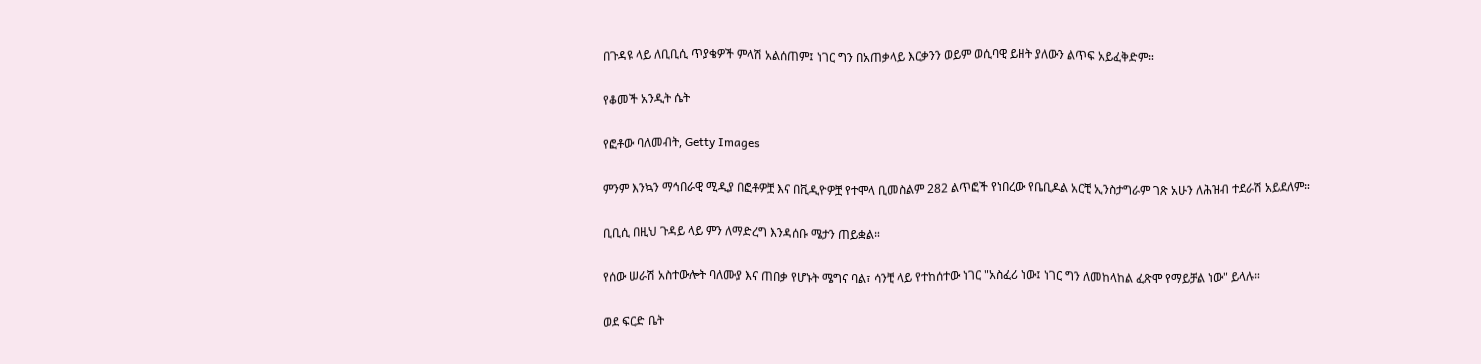በጉዳዩ ላይ ለቢቢሲ ጥያቄዎች ምላሽ አልሰጠም፤ ነገር ግን በአጠቃላይ እርቃንን ወይም ወሲባዊ ይዘት ያለውን ልጥፍ አይፈቅድም።

የቆመች አንዲት ሴት

የፎቶው ባለመብት, Getty Images

ምንም እንኳን ማኅበራዊ ሚዲያ በፎቶዎቿ እና በቪዲዮዎቿ የተሞላ ቢመስልም 282 ልጥፎች የነበረው የቤቢዶል አርቺ ኢንስታግራም ገጽ አሁን ለሕዝብ ተደራሽ አይደለም።

ቢቢሲ በዚህ ጉዳይ ላይ ምን ለማድረግ እንዳሰቡ ሜታን ጠይቋል።

የሰው ሠራሽ አስተውሎት ባለሙያ እና ጠበቃ የሆኑት ሜግና ባል፣ ሳንቺ ላይ የተከሰተው ነገር "አስፈሪ ነው፤ ነገር ግን ለመከላከል ፈጽሞ የማይቻል ነው" ይላሉ።

ወደ ፍርድ ቤት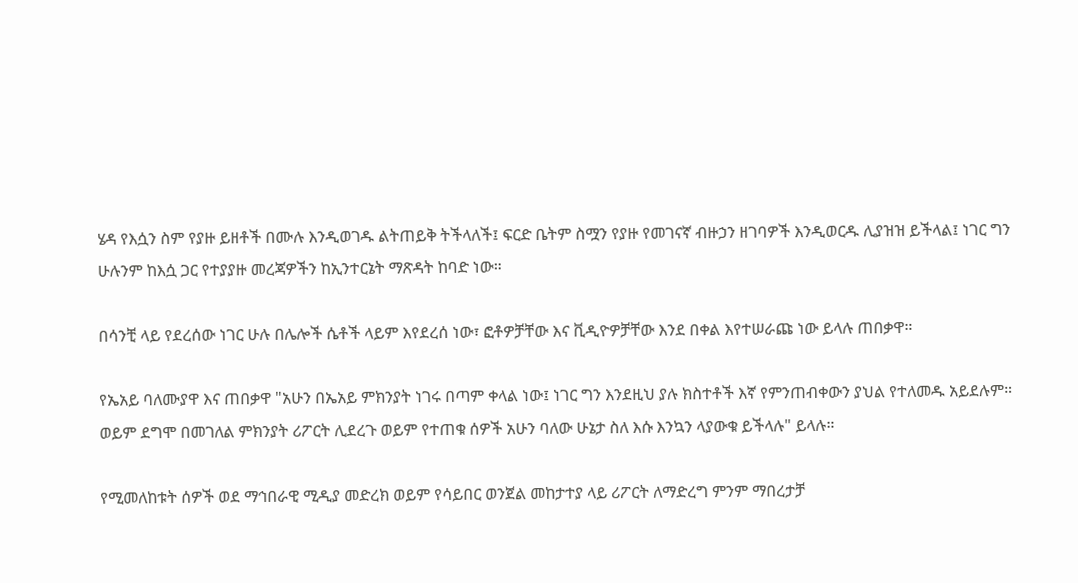ሄዳ የእሷን ስም የያዙ ይዘቶች በሙሉ እንዲወገዱ ልትጠይቅ ትችላለች፤ ፍርድ ቤትም ስሟን የያዙ የመገናኛ ብዙኃን ዘገባዎች እንዲወርዱ ሊያዝዝ ይችላል፤ ነገር ግን ሁሉንም ከእሷ ጋር የተያያዙ መረጃዎችን ከኢንተርኔት ማጽዳት ከባድ ነው።

በሳንቺ ላይ የደረሰው ነገር ሁሉ በሌሎች ሴቶች ላይም እየደረሰ ነው፣ ፎቶዎቻቸው እና ቪዲዮዎቻቸው እንደ በቀል እየተሠራጩ ነው ይላሉ ጠበቃዋ።

የኤአይ ባለሙያዋ እና ጠበቃዋ "አሁን በኤአይ ምክንያት ነገሩ በጣም ቀላል ነው፤ ነገር ግን እንደዚህ ያሉ ክስተቶች እኛ የምንጠብቀውን ያህል የተለመዱ አይደሉም። ወይም ደግሞ በመገለል ምክንያት ሪፖርት ሊደረጉ ወይም የተጠቁ ሰዎች አሁን ባለው ሁኔታ ስለ እሱ እንኳን ላያውቁ ይችላሉ" ይላሉ።

የሚመለከቱት ሰዎች ወደ ማኅበራዊ ሚዲያ መድረክ ወይም የሳይበር ወንጀል መከታተያ ላይ ሪፖርት ለማድረግ ምንም ማበረታቻ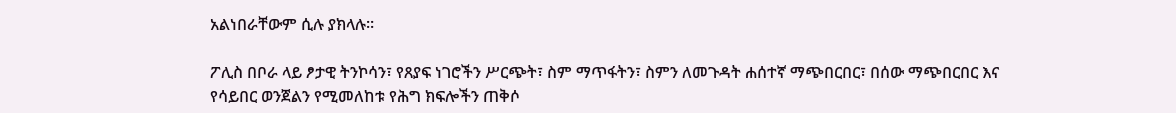አልነበራቸውም ሲሉ ያክላሉ።

ፖሊስ በቦራ ላይ ፆታዊ ትንኮሳን፣ የጸያፍ ነገሮችን ሥርጭት፣ ስም ማጥፋትን፣ ስምን ለመጉዳት ሐሰተኛ ማጭበርበር፣ በሰው ማጭበርበር እና የሳይበር ወንጀልን የሚመለከቱ የሕግ ክፍሎችን ጠቅሶ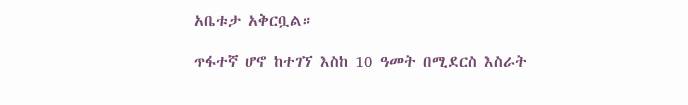አቤቱታ አቅርቧል።

ጥፋተኛ ሆኖ ከተገኘ እስከ 10 ዓመት በሚደርስ እስራት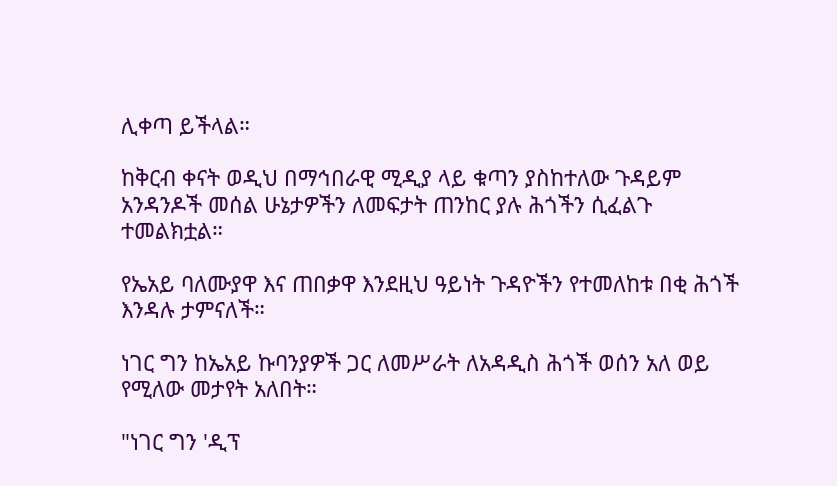ሊቀጣ ይችላል።

ከቅርብ ቀናት ወዲህ በማኅበራዊ ሚዲያ ላይ ቁጣን ያስከተለው ጉዳይም አንዳንዶች መሰል ሁኔታዎችን ለመፍታት ጠንከር ያሉ ሕጎችን ሲፈልጉ ተመልክቷል።

የኤአይ ባለሙያዋ እና ጠበቃዋ እንደዚህ ዓይነት ጉዳዮችን የተመለከቱ በቂ ሕጎች እንዳሉ ታምናለች።

ነገር ግን ከኤአይ ኩባንያዎች ጋር ለመሥራት ለአዳዲስ ሕጎች ወሰን አለ ወይ የሚለው መታየት አለበት።

"ነገር ግን 'ዲፕ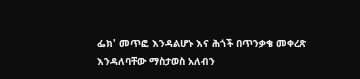ፌክ' መጥፎ እንዳልሆኑ እና ሕጎች በጥንቃቄ መቀረጽ እንዳለባቸው ማስታወስ አለብን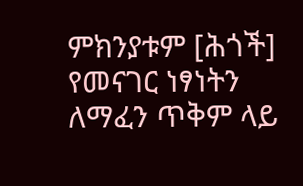ምክንያቱም [ሕጎች] የመናገር ነፃነትን ለማፈን ጥቅም ላይ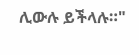ሊውሉ ይችላሉ።"